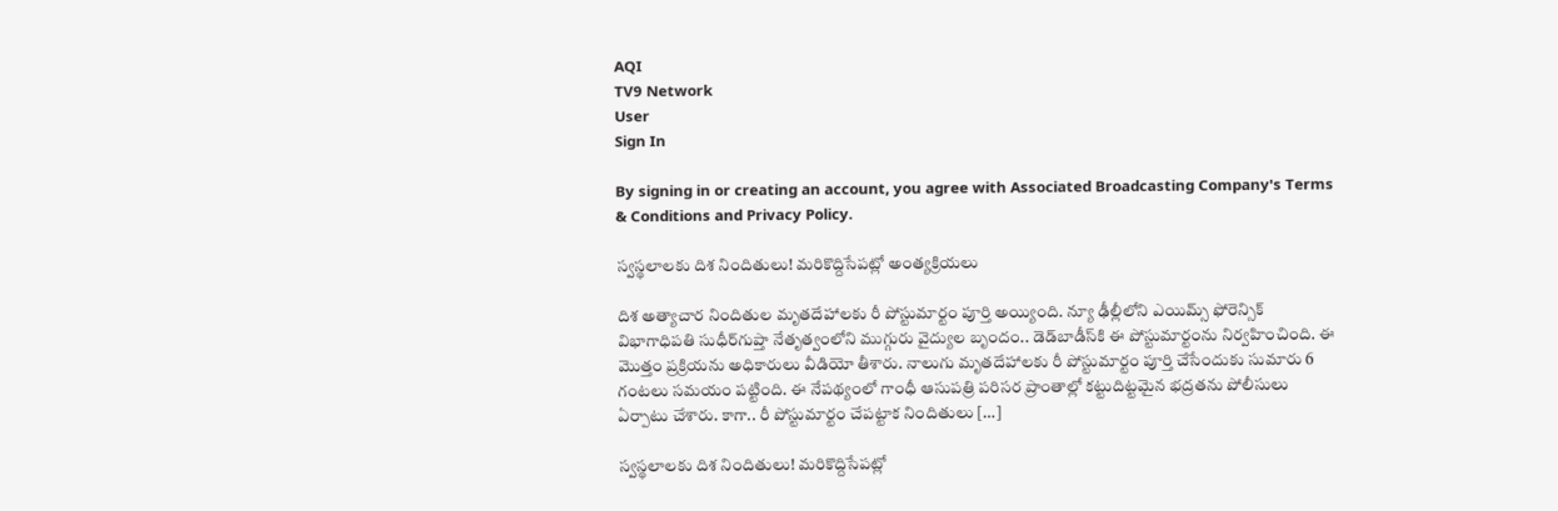AQI
TV9 Network
User
Sign In

By signing in or creating an account, you agree with Associated Broadcasting Company's Terms & Conditions and Privacy Policy.

స్వస్థలాలకు దిశ నిందితులు! మరికొద్దిసేపట్లో అంత్యక్రియలు

దిశ అత్యాచార నిందితుల మృతదేహాలకు రీ పోస్టుమార్టం పూర్తి అయ్యింది. న్యూ ఢీల్లీలోని ఎయిమ్స్‌ ఫోరెన్సిక్‌ విభాగాధిపతి సుధీర్‌గుప్తా నేతృత్వంలోని ముగ్గురు వైద్యుల బృందం.. డెడ్‌బాడీస్‌కి ఈ పోస్టుమార్టంను నిర్వహించింది. ఈ మొత్తం ప్రక్రియను అధికారులు వీడియో తీశారు. నాలుగు మృతదేహాలకు రీ పోస్టుమార్టం పూర్తి చేసేందుకు సుమారు 6 గంటలు సమయం పట్టింది. ఈ నేపథ్యంలో గాంధీ ఆసుపత్రి పరిసర ప్రాంతాల్లో కట్టుదిట్టమైన భద్రతను పోలీసులు ఏర్పాటు చేశారు. కాగా.. రీ పోస్టుమార్టం చేపట్టాక నిందితులు […]

స్వస్థలాలకు దిశ నిందితులు! మరికొద్దిసేపట్లో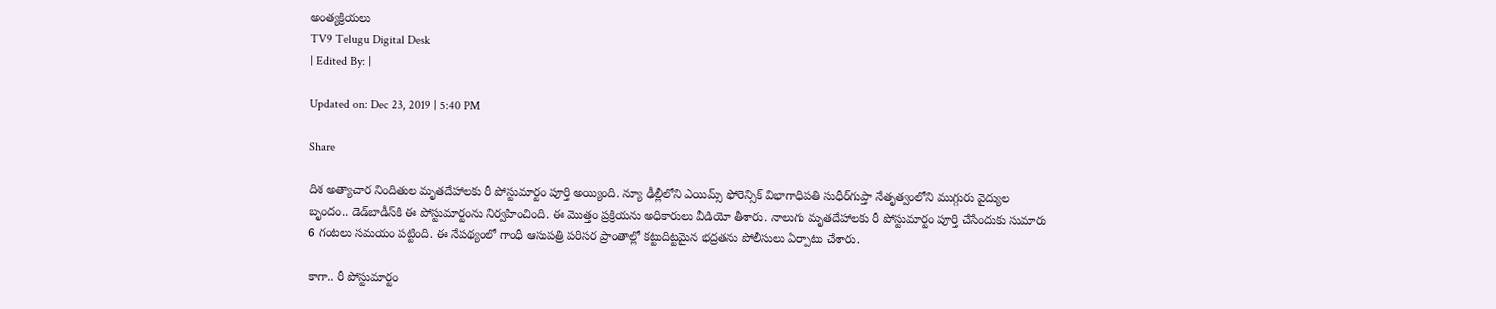అంత్యక్రియలు
TV9 Telugu Digital Desk
| Edited By: |

Updated on: Dec 23, 2019 | 5:40 PM

Share

దిశ అత్యాచార నిందితుల మృతదేహాలకు రీ పోస్టుమార్టం పూర్తి అయ్యింది. న్యూ ఢీల్లీలోని ఎయిమ్స్‌ ఫోరెన్సిక్‌ విభాగాధిపతి సుధీర్‌గుప్తా నేతృత్వంలోని ముగ్గురు వైద్యుల బృందం.. డెడ్‌బాడీస్‌కి ఈ పోస్టుమార్టంను నిర్వహించింది. ఈ మొత్తం ప్రక్రియను అధికారులు వీడియో తీశారు. నాలుగు మృతదేహాలకు రీ పోస్టుమార్టం పూర్తి చేసేందుకు సుమారు 6 గంటలు సమయం పట్టింది. ఈ నేపథ్యంలో గాంధీ ఆసుపత్రి పరిసర ప్రాంతాల్లో కట్టుదిట్టమైన భద్రతను పోలీసులు ఏర్పాటు చేశారు.

కాగా.. రీ పోస్టుమార్టం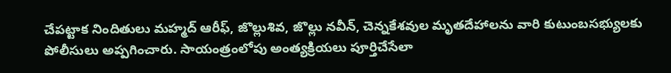చేపట్టాక నిందితులు మహ్మద్‌ ఆరీఫ్‌, జొల్లుశివ, జొల్లు నవీన్‌, చెన్నకేశవుల మృతదేహాలను వారి కుటుంబసభ్యులకు పోలీసులు అప్పగించారు. సాయంత్రంలోపు అంత్యక్రియలు పూర్తిచేసేలా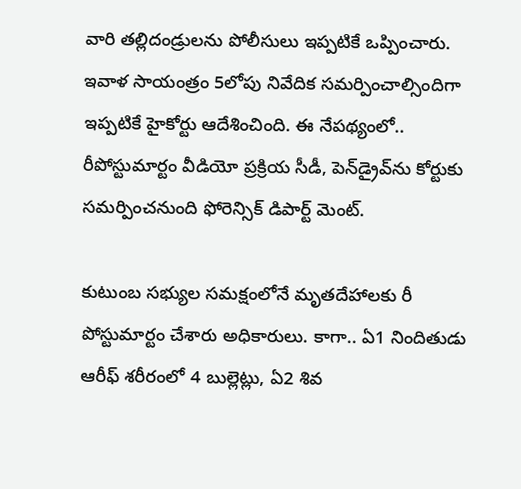వారి తల్లిదండ్రులను పోలీసులు ఇప్పటికే ఒప్పించారు. ఇవాళ సాయంత్రం 5లోపు నివేదిక సమర్పించాల్సిందిగా ఇప్పటికే హైకోర్టు ఆదేశించింది. ఈ నేపథ్యంలో.. రీపోస్టుమార్టం వీడియో ప్రక్రియ సీడీ, పెన్‌డ్రైవ్‌ను కోర్టుకు సమర్పించనుంది ఫోరెన్సిక్ డిపార్ట్ మెంట్.

కుటుంబ సభ్యుల సమక్షంలోనే మృతదేహాలకు రీ పోస్టుమార్టం చేశారు అధికారులు. కాగా.. ఏ1 నిందితుడు ఆరీఫ్ శరీరంలో 4 బుల్లెట్లు, ఏ2 శివ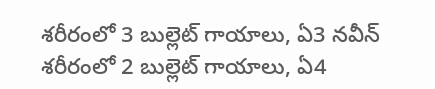శరీరంలో 3 బుల్లెట్ గాయాలు, ఏ3 నవీన్ శరీరంలో 2 బుల్లెట్ గాయాలు, ఏ4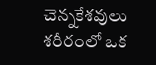చెన్నకేశవులు శరీరంలో ఒక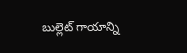బుల్లెట్ గాయాన్ని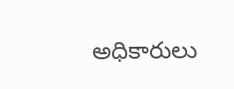అధికారులు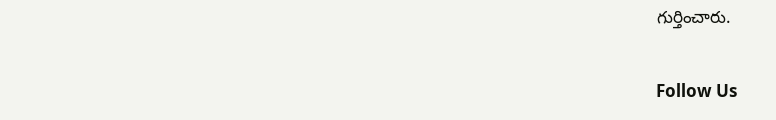గుర్తించారు.

Follow Us